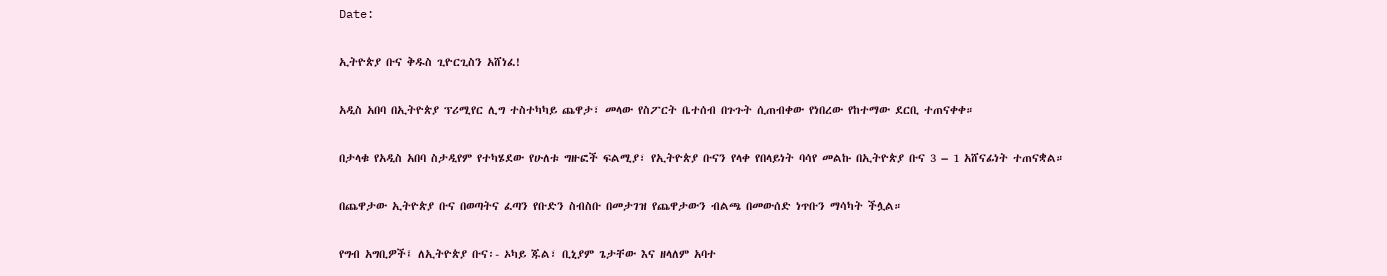Date:

ኢትዮጵያ ቡና ቅዱስ ጊዮርጊስን አሸነፈ!

አዲስ አበባ በኢትዮጵያ ፕሪሚየር ሊግ ተስተካካይ ጨዋታ፣ መላው የስፖርት ቤተሰብ በጉጉት ሲጠብቀው የነበረው የከተማው ደርቢ ተጠናቀቀ።

በታላቁ የአዲስ አበባ ስታዲየም የተካሄደው የሁለቱ ግዙፎች ፍልሚያ፣ የኢትዮጵያ ቡናን የላቀ የበላይነት ባሳየ መልኩ በኢትዮጵያ ቡና 3 – 1 አሸናፊነት ተጠናቋል።

በጨዋታው ኢትዮጵያ ቡና በወጣትና ፈጣን የቡድን ስብስቡ በመታገዝ የጨዋታውን ብልጫ በመውሰድ ነጥቡን ማሳካት ችሏል።

የግብ አግቢዎች፤ ለኢትዮጵያ ቡና፡- ኦካይ ጁል፣ ቢኒያም ጌታቸው እና ዘላለም አባተ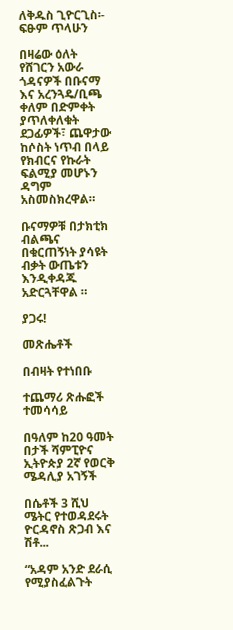ለቅዱስ ጊዮርጊስ፡- ፍፁም ጥላሁን

በዛሬው ዕለት የሸገርን አውራ ጎዳናዎች በቡናማ እና አረንጓዴ/ቢጫ ቀለም በድምቀት ያጥለቀለቁት ደጋፊዎች፣ ጨዋታው ከሶስት ነጥብ በላይ የክብርና የኩራት ፍልሚያ መሆኑን ዳግም አስመስክረዋል።

ቡናማዎቹ በታክቲክ ብልጫና በቁርጠኝነት ያሳዩት ብቃት ውጤቱን እንዲቀዳጁ አድርጓቸዋል ።

ያጋሩ!

መጽሔቶች

በብዛት የተነበቡ

ተጨማሪ ጽሑፎች
ተመሳሳይ

በዓለም ከ20 ዓመት በታች ሻምፒዮና ኢትዮጵያ 2ኛ የወርቅ ሜዳሊያ አገኝች

በሴቶች 3 ሺህ ሜትር የተወዳደሩት  ዮርዳኖስ ጽጋብ እና ሽቶ...

“አዳም አንድ ደራሲ የሚያስፈልጉት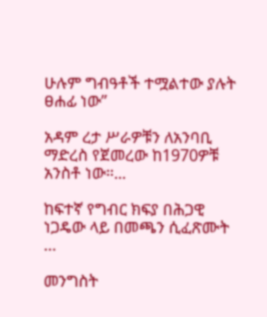ሁሉም ግብዓቶች ተሟልተው ያሉት ፀሐፊ ነው”

አዳም ረታ ሥራዎቹን ለአንባቢ ማድረስ የጀመረው ከ1970ዎቹ አንስቶ ነው።...

ከፍተኛ የግብር ክፍያ በሕጋዊ ነጋዴው ላይ በመጫን ሲፈጽሙት …

መንግስት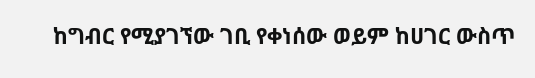ከግብር የሚያገኘው ገቢ የቀነሰው ወይም ከሀገር ውስጥ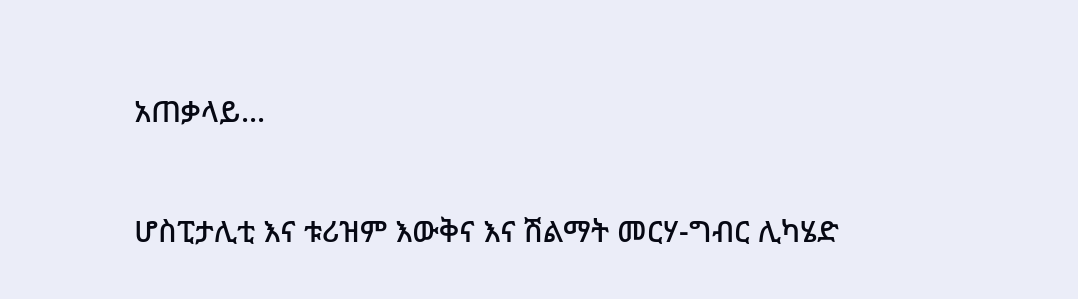አጠቃላይ...

ሆስፒታሊቲ እና ቱሪዝም እውቅና እና ሽልማት መርሃ-ግብር ሊካሄድ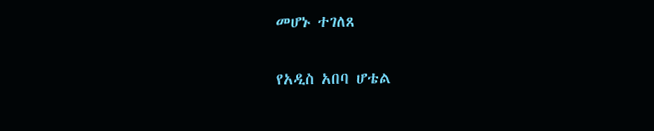መሆኑ ተገለጸ

የአዲስ አበባ ሆቴል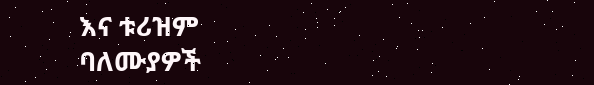እና ቱሪዝም ባለሙያዎች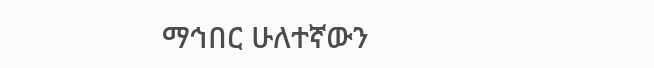ማኅበር ሁለተኛውን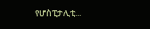የሆስፒታሊቲ...